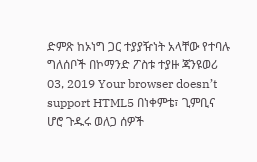ድምጽ ከኦነግ ጋር ተያያዥነት አላቸው የተባሉ ግለሰቦች በኮማንድ ፖስቱ ተያዙ ጃንዩወሪ 03, 2019 Your browser doesn’t support HTML5 በነቀምቴ፣ ጊምቢና ሆሮ ጉዱሩ ወለጋ ሰዎች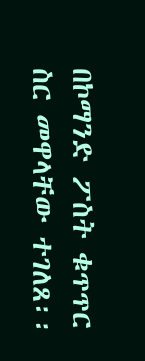በኮማንድ ፖስት ቁጥጥር ስር መዋላቸው ተገለጸ፡፡